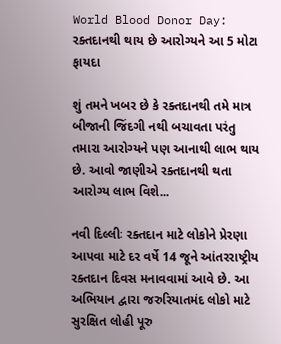World Blood Donor Day: રક્તદાનથી થાય છે આરોગ્યને આ 5 મોટા ફાયદા

શું તમને ખબર છે કે રક્તદાનથી તમે માત્ર બીજાની જિંદગી નથી બચાવતા પરંતુ તમારા આરોગ્યને પણ આનાથી લાભ થાય છે. આવો જાણીએ રક્તદાનથી થતા આરોગ્ય લાભ વિશે...

નવી દિલ્લીઃ રક્તદાન માટે લોકોને પ્રેરણા આપવા માટે દર વર્ષે 14 જૂને આંતરરાષ્ટ્રીય રક્તદાન દિવસ મનાવવામાં આવે છે. આ અભિયાન દ્વારા જરુરિયાતમંદ લોકો માટે સુરક્ષિત લોહી પૂરુ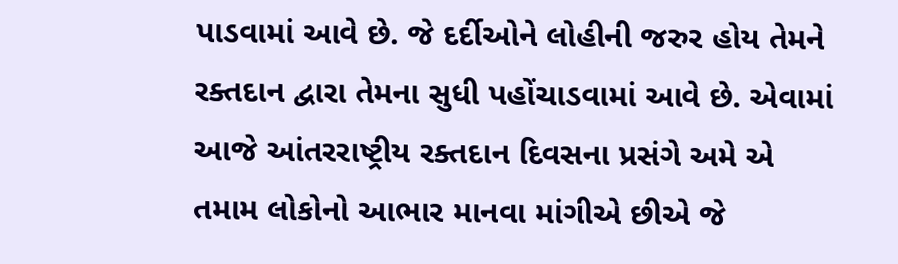પાડવામાં આવે છે. જે દર્દીઓને લોહીની જરુર હોય તેમને રક્તદાન દ્વારા તેમના સુધી પહોંચાડવામાં આવે છે. એવામાં આજે આંતરરાષ્ટ્રીય રક્તદાન દિવસના પ્રસંગે અમે એ તમામ લોકોનો આભાર માનવા માંગીએ છીએ જે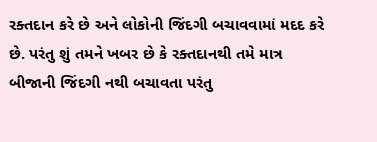રક્તદાન કરે છે અને લોકોની જિંદગી બચાવવામાં મદદ કરે છે. પરંતુ શું તમને ખબર છે કે રક્તદાનથી તમે માત્ર બીજાની જિંદગી નથી બચાવતા પરંતુ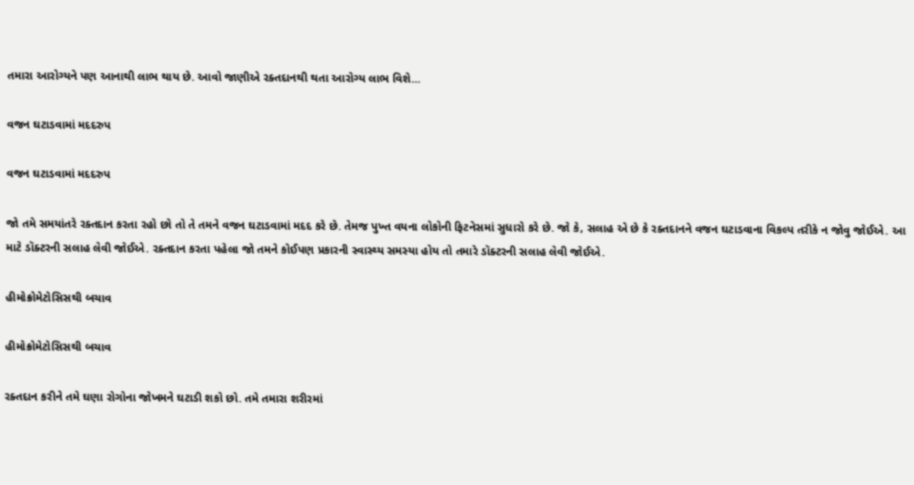તમારા આરોગ્યને પણ આનાથી લાભ થાય છે. આવો જાણીએ રક્તદાનથી થતા આરોગ્ય લાભ વિશે...

વજન ઘટાડવામાં મદદરુપ

વજન ઘટાડવામાં મદદરુપ

જો તમે સમયાંતરે રક્તદાન કરતા રહો છો તો તે તમને વજન ઘટાડવામાં મદદ કરે છે. તેમજ પુખ્ત વયના લોકોની ફિટનેસમાં સુધારો કરે છે. જો કે, સલાહ એ છે કે રક્તદાનને વજન ઘટાડવાના વિકલ્પ તરીકે ન જોવુ જોઈએ. આ માટે ડૉક્ટરની સલાહ લેવી જોઈએ. રક્તદાન કરતા પહેલા જો તમને કોઈપણ પ્રકારની સ્વાસ્થ્ય સમસ્યા હોય તો તમારે ડૉક્ટરની સલાહ લેવી જોઈએ.

હીમોક્રોમેટોસિસથી બચાવ

હીમોક્રોમેટોસિસથી બચાવ

રક્તદાન કરીને તમે ઘણા રોગોના જોખમને ઘટાડી શકો છો. તમે તમારા શરીરમાં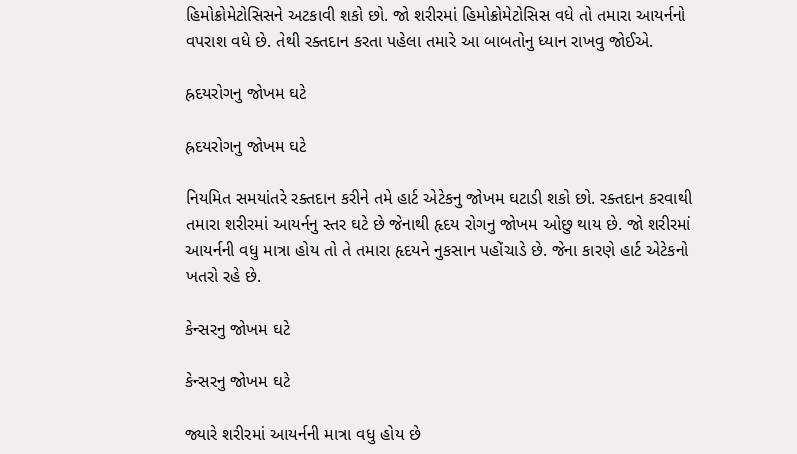હિમોક્રોમેટોસિસને અટકાવી શકો છો. જો શરીરમાં હિમોક્રોમેટોસિસ વધે તો તમારા આયર્નનો વપરાશ વધે છે. તેથી રક્તદાન કરતા પહેલા તમારે આ બાબતોનુ ધ્યાન રાખવુ જોઈએ.

હ્રદયરોગનુ જોખમ ઘટે

હ્રદયરોગનુ જોખમ ઘટે

નિયમિત સમયાંતરે રક્તદાન કરીને તમે હાર્ટ એટેકનુ જોખમ ઘટાડી શકો છો. રક્તદાન કરવાથી તમારા શરીરમાં આયર્નનુ સ્તર ઘટે છે જેનાથી હૃદય રોગનુ જોખમ ઓછુ થાય છે. જો શરીરમાં આયર્નની વધુ માત્રા હોય તો તે તમારા હૃદયને નુકસાન પહોંચાડે છે. જેના કારણે હાર્ટ એટેકનો ખતરો રહે છે.

કેન્સરનુ જોખમ ઘટે

કેન્સરનુ જોખમ ઘટે

જ્યારે શરીરમાં આયર્નની માત્રા વધુ હોય છે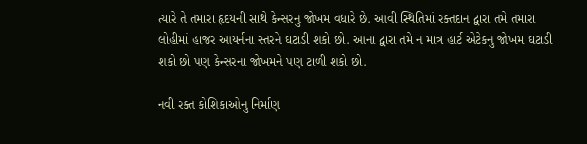ત્યારે તે તમારા હૃદયની સાથે કેન્સરનુ જોખમ વધારે છે. આવી સ્થિતિમાં રક્તદાન દ્વારા તમે તમારા લોહીમાં હાજર આયર્નના સ્તરને ઘટાડી શકો છો. આના દ્વારા તમે ન માત્ર હાર્ટ એટેકનુ જોખમ ઘટાડી શકો છો પણ કેન્સરના જોખમને પણ ટાળી શકો છો.

નવી રક્ત કોશિકાઓનુ નિર્માણ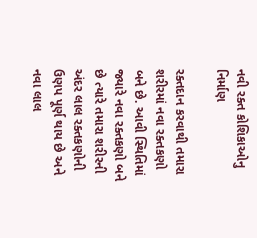નવી રક્ત કોશિકાઓનુ નિર્માણ

રક્તદાન કરવાથી તમારા શરીરમાં નવા રક્તકણો બને છે. આવી સ્થિતિમાં જ્યારે નવા રક્તકણો બને છે ત્યારે તમારા શરીરની અંદર લાલ રક્તકણોની ઉણપ પૂર્ણ થાય છે અને નવા લાલ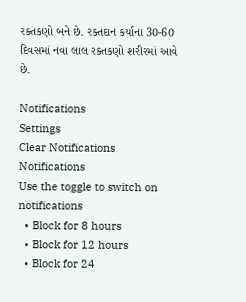રક્તકણો બને છે. રક્તદાન કર્યાના 30-60 દિવસમાં નવા લાલ રક્તકણો શરીરમાં આવે છે.

Notifications
Settings
Clear Notifications
Notifications
Use the toggle to switch on notifications
  • Block for 8 hours
  • Block for 12 hours
  • Block for 24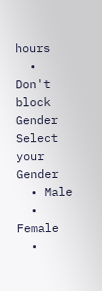hours
  • Don't block
Gender
Select your Gender
  • Male
  • Female
  •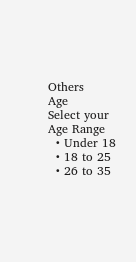Others
Age
Select your Age Range
  • Under 18
  • 18 to 25
  • 26 to 35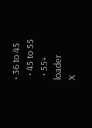• 36 to 45
  • 45 to 55
  • 55+
loader
X